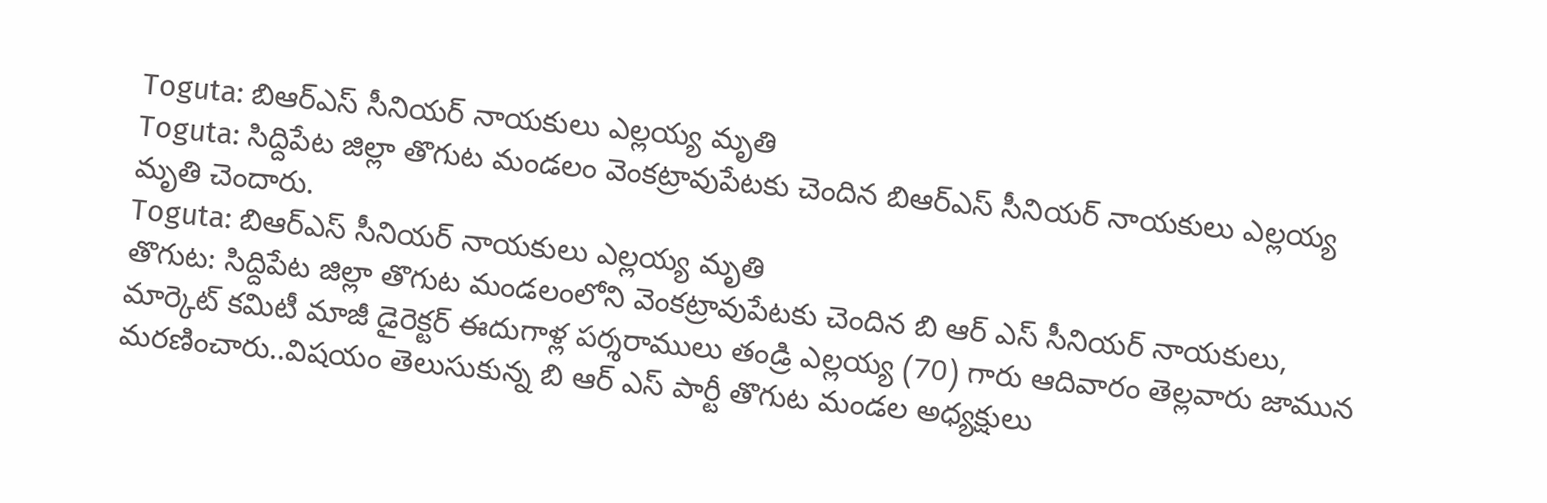Toguta: బిఆర్ఎస్ సీనియర్ నాయకులు ఎల్లయ్య మృతి
Toguta: సిద్దిపేట జిల్లా తొగుట మండలం వెంకట్రావుపేటకు చెందిన బిఆర్ఎస్ సీనియర్ నాయకులు ఎల్లయ్య మృతి చెందారు.
Toguta: బిఆర్ఎస్ సీనియర్ నాయకులు ఎల్లయ్య మృతి
తొగుట: సిద్దిపేట జిల్లా తొగుట మండలంలోని వెంకట్రావుపేటకు చెందిన బి ఆర్ ఎస్ సీనియర్ నాయకులు, మార్కెట్ కమిటీ మాజీ డైరెక్టర్ ఈదుగాళ్ల పర్శరాములు తండ్రి ఎల్లయ్య (70) గారు ఆదివారం తెల్లవారు జామున మరణించారు..విషయం తెలుసుకున్న బి ఆర్ ఎస్ పార్టీ తొగుట మండల అధ్యక్షులు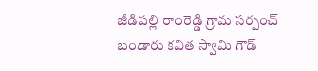జీడిపల్లి రాంరెడ్డి గ్రామ సర్పంచ్ బండారు కవిత స్వామి గౌడ్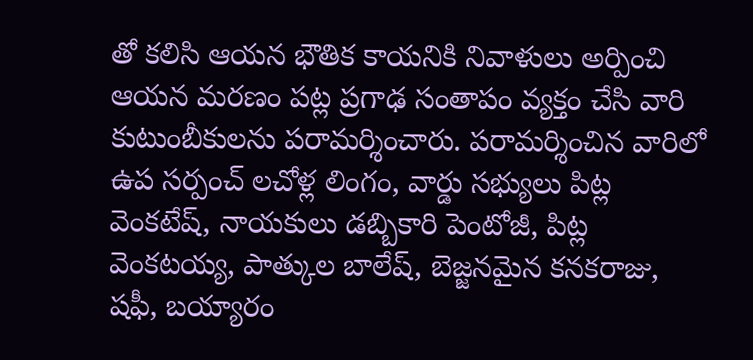తో కలిసి ఆయన భౌతిక కాయనికి నివాళులు అర్పించి ఆయన మరణం పట్ల ప్రగాఢ సంతాపం వ్యక్తం చేసి వారి కుటుంబీకులను పరామర్శించారు. పరామర్శించిన వారిలో ఉప సర్పంచ్ లచోళ్ల లింగం, వార్డు సభ్యులు పిట్ల వెంకటేష్, నాయకులు డబ్బికారి పెంటోజీ, పిట్ల వెంకటయ్య, పాత్కుల బాలేష్, బెజ్జనమైన కనకరాజు, షఫీ, బయ్యారం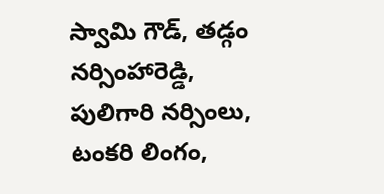స్వామి గౌడ్, తడ్గం నర్సింహారెడ్డి, పులిగారి నర్సింలు, టంకరి లింగం,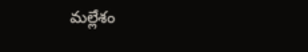మల్లేశం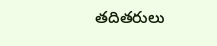తదితరులు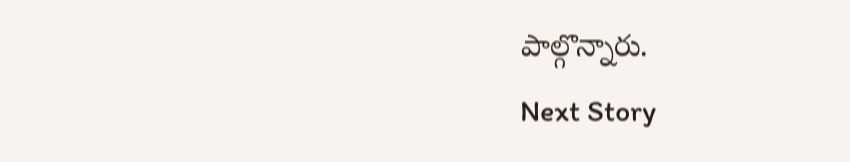పాల్గొన్నారు.
Next Story